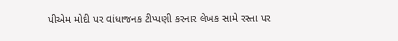પીએમ મોદી પર વાંધાજનક ટીપ્પણી કરનાર લેખક સામે રસ્તા પર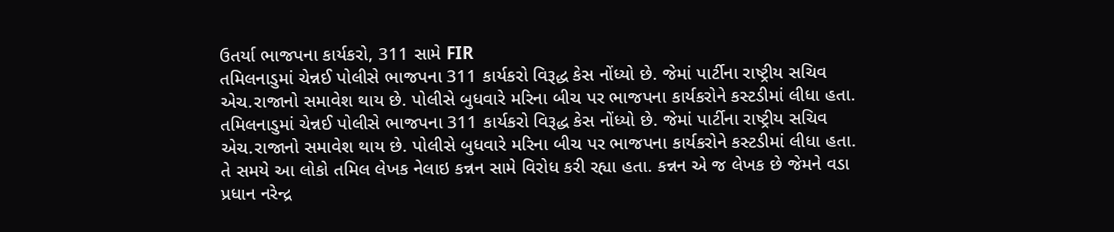ઉતર્યા ભાજપના કાર્યકરો, 311 સામે FIR
તમિલનાડુમાં ચેન્નઈ પોલીસે ભાજપના 311 કાર્યકરો વિરૂદ્ધ કેસ નોંધ્યો છે. જેમાં પાર્ટીના રાષ્ટ્રીય સચિવ એચ.રાજાનો સમાવેશ થાય છે. પોલીસે બુધવારે મરિના બીચ પર ભાજપના કાર્યકરોને કસ્ટડીમાં લીધા હતા.
તમિલનાડુમાં ચેન્નઈ પોલીસે ભાજપના 311 કાર્યકરો વિરૂદ્ધ કેસ નોંધ્યો છે. જેમાં પાર્ટીના રાષ્ટ્રીય સચિવ એચ.રાજાનો સમાવેશ થાય છે. પોલીસે બુધવારે મરિના બીચ પર ભાજપના કાર્યકરોને કસ્ટડીમાં લીધા હતા. તે સમયે આ લોકો તમિલ લેખક નેલાઇ કન્નન સામે વિરોધ કરી રહ્યા હતા. કન્નન એ જ લેખક છે જેમને વડા પ્રધાન નરેન્દ્ર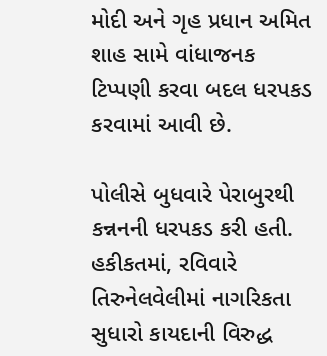મોદી અને ગૃહ પ્રધાન અમિત શાહ સામે વાંધાજનક ટિપ્પણી કરવા બદલ ધરપકડ કરવામાં આવી છે.

પોલીસે બુધવારે પેરાબુરથી કન્નનની ધરપકડ કરી હતી. હકીકતમાં, રવિવારે તિરુનેલવેલીમાં નાગરિકતા સુધારો કાયદાની વિરુદ્ધ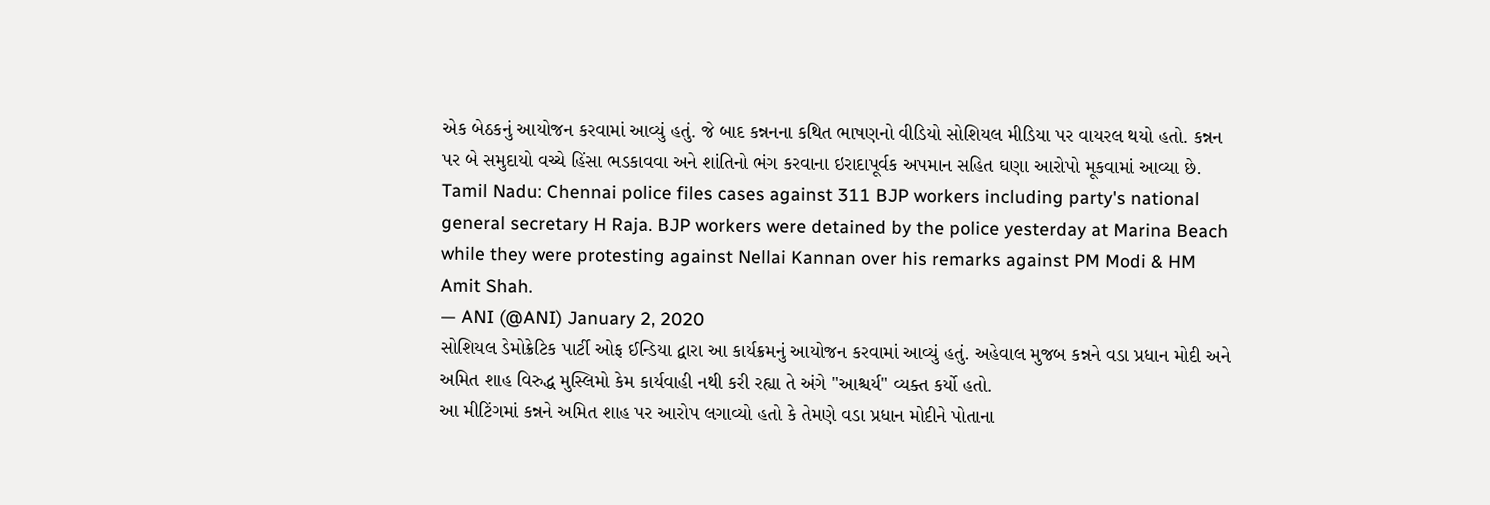એક બેઠકનું આયોજન કરવામાં આવ્યું હતું. જે બાદ કન્નનના કથિત ભાષણનો વીડિયો સોશિયલ મીડિયા પર વાયરલ થયો હતો. કન્નન પર બે સમુદાયો વચ્ચે હિંસા ભડકાવવા અને શાંતિનો ભંગ કરવાના ઇરાદાપૂર્વક અપમાન સહિત ઘણા આરોપો મૂકવામાં આવ્યા છે.
Tamil Nadu: Chennai police files cases against 311 BJP workers including party's national general secretary H Raja. BJP workers were detained by the police yesterday at Marina Beach while they were protesting against Nellai Kannan over his remarks against PM Modi & HM Amit Shah.
— ANI (@ANI) January 2, 2020
સોશિયલ ડેમોક્રેટિક પાર્ટી ઓફ ઈન્ડિયા દ્વારા આ કાર્યક્રમનું આયોજન કરવામાં આવ્યું હતું. અહેવાલ મુજબ કન્નને વડા પ્રધાન મોદી અને અમિત શાહ વિરુદ્ધ મુસ્લિમો કેમ કાર્યવાહી નથી કરી રહ્યા તે અંગે "આશ્ચર્ય" વ્યક્ત કર્યો હતો.
આ મીટિંગમાં કન્નને અમિત શાહ પર આરોપ લગાવ્યો હતો કે તેમણે વડા પ્રધાન મોદીને પોતાના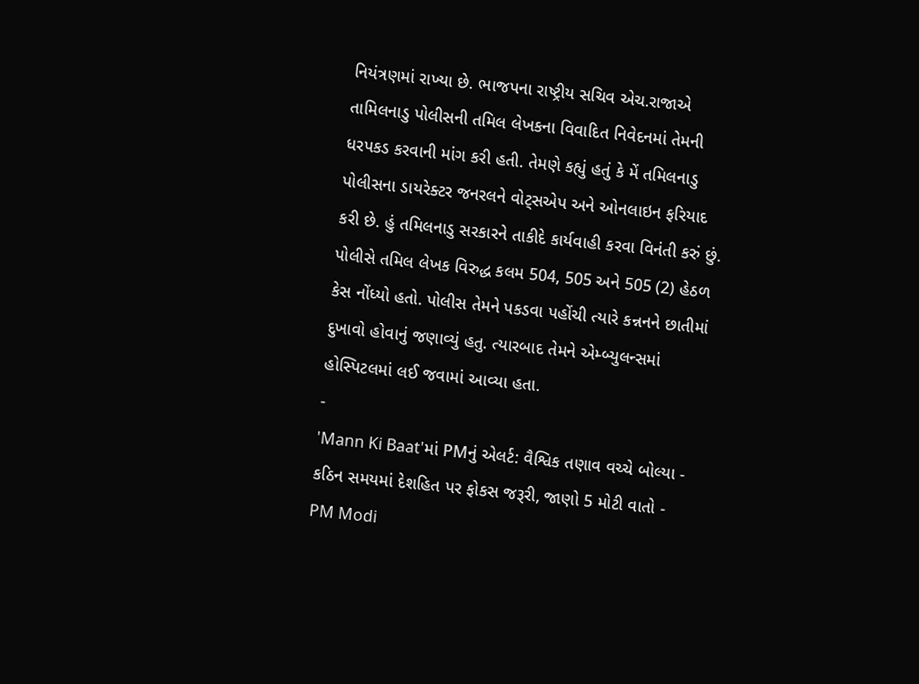નિયંત્રણમાં રાખ્યા છે. ભાજપના રાષ્ટ્રીય સચિવ એચ.રાજાએ તામિલનાડુ પોલીસની તમિલ લેખકના વિવાદિત નિવેદનમાં તેમની ધરપકડ કરવાની માંગ કરી હતી. તેમણે કહ્યું હતું કે મેં તમિલનાડુ પોલીસના ડાયરેક્ટર જનરલને વોટ્સએપ અને ઓનલાઇન ફરિયાદ કરી છે. હું તમિલનાડુ સરકારને તાકીદે કાર્યવાહી કરવા વિનંતી કરું છું.
પોલીસે તમિલ લેખક વિરુદ્ધ કલમ 504, 505 અને 505 (2) હેઠળ કેસ નોંધ્યો હતો. પોલીસ તેમને પકડવા પહોંચી ત્યારે કન્નનને છાતીમાં દુખાવો હોવાનું જણાવ્યું હતુ. ત્યારબાદ તેમને એમ્બ્યુલન્સમાં હોસ્પિટલમાં લઈ જવામાં આવ્યા હતા.
-
'Mann Ki Baat'માં PMનું એલર્ટ: વૈશ્વિક તણાવ વચ્ચે બોલ્યા - કઠિન સમયમાં દેશહિત પર ફોકસ જરૂરી, જાણો 5 મોટી વાતો -
PM Modi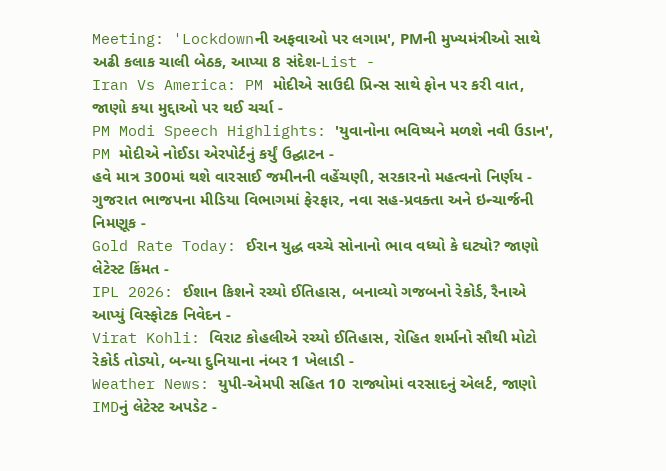Meeting: 'Lockdownની અફવાઓ પર લગામ', PMની મુખ્યમંત્રીઓ સાથે અઢી કલાક ચાલી બેઠક, આપ્યા 8 સંદેશ-List -
Iran Vs America: PM મોદીએ સાઉદી પ્રિન્સ સાથે ફોન પર કરી વાત, જાણો કયા મુદ્દાઓ પર થઈ ચર્ચા -
PM Modi Speech Highlights: 'યુવાનોના ભવિષ્યને મળશે નવી ઉડાન', PM મોદીએ નોઈડા એરપોર્ટનું કર્યું ઉદ્ઘાટન -
હવે માત્ર 300માં થશે વારસાઈ જમીનની વહેંચણી, સરકારનો મહત્વનો નિર્ણય -
ગુજરાત ભાજપના મીડિયા વિભાગમાં ફેરફાર, નવા સહ-પ્રવક્તા અને ઇન્ચાર્જની નિમણૂક -
Gold Rate Today: ઈરાન યુદ્ધ વચ્ચે સોનાનો ભાવ વધ્યો કે ઘટ્યો? જાણો લેટેસ્ટ કિંમત -
IPL 2026: ઈશાન કિશને રચ્યો ઈતિહાસ, બનાવ્યો ગજબનો રેકોર્ડ, રૈનાએ આપ્યું વિસ્ફોટક નિવેદન -
Virat Kohli: વિરાટ કોહલીએ રચ્યો ઈતિહાસ, રોહિત શર્માનો સૌથી મોટો રેકોર્ડ તોડ્યો, બન્યા દુનિયાના નંબર 1 ખેલાડી -
Weather News: યુપી-એમપી સહિત 10 રાજ્યોમાં વરસાદનું એલર્ટ, જાણો IMDનું લેટેસ્ટ અપડેટ -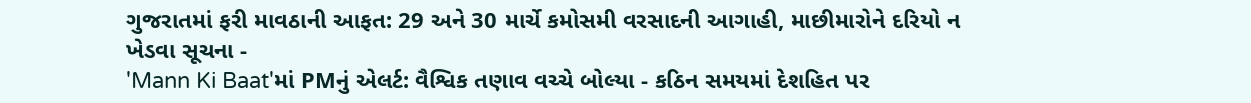ગુજરાતમાં ફરી માવઠાની આફત: 29 અને 30 માર્ચે કમોસમી વરસાદની આગાહી, માછીમારોને દરિયો ન ખેડવા સૂચના -
'Mann Ki Baat'માં PMનું એલર્ટ: વૈશ્વિક તણાવ વચ્ચે બોલ્યા - કઠિન સમયમાં દેશહિત પર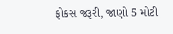ફોકસ જરૂરી, જાણો 5 મોટી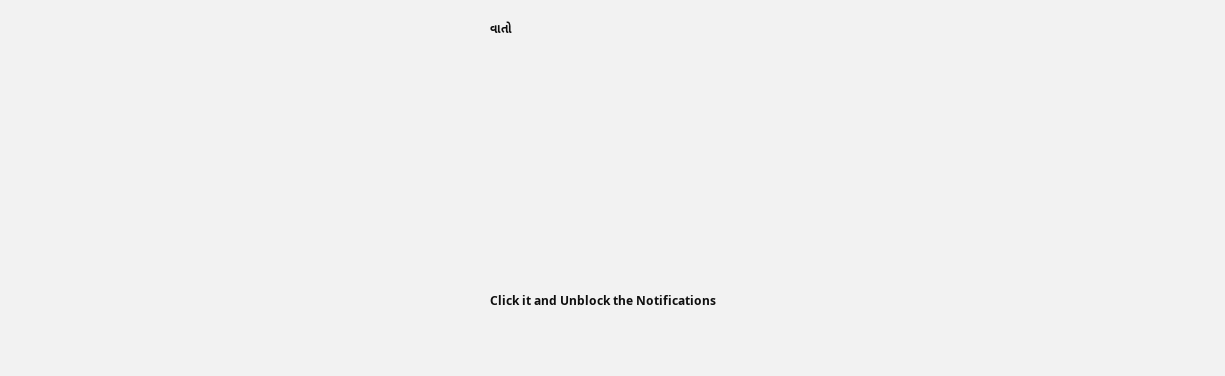વાતો










Click it and Unblock the Notifications